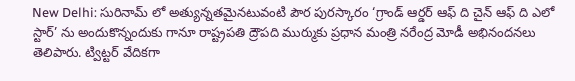New Delhi: సురినామ్ లో అత్యున్నతమైనటువంటి పౌర పురస్కారం ‘గ్రాండ్ ఆర్డర్ ఆఫ్ ది చైన్ ఆఫ్ ది ఎలో స్టార్’ ను అందుకొన్నందుకు గానూ రాష్ట్రపతి ద్రౌపది ముర్ముకు ప్రధాన మంత్రి నరేంద్ర మోడీ అభినందనలు తెలిపారు. ట్విట్ట‌ర్ వేదిక‌గా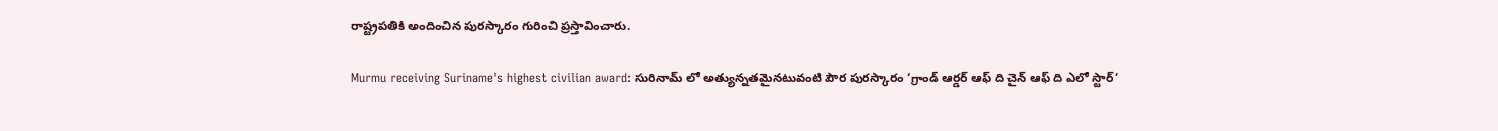రాష్ట్రప‌తికి అందించిన పుర‌స్కారం గురించి ప్ర‌స్తావించారు.

Murmu receiving Suriname's highest civilian award: సురినామ్ లో అత్యున్నతమైనటువంటి పౌర పురస్కారం ‘గ్రాండ్ ఆర్డర్ ఆఫ్ ది చైన్ ఆఫ్ ది ఎలో స్టార్’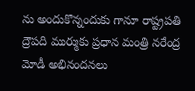ను అందుకొన్నందుకు గానూ రాష్ట్రపతి ద్రౌపది ముర్ముకు ప్రధాన మంత్రి నరేంద్ర మోడీ అభినందనలు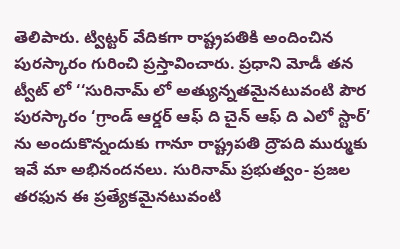తెలిపారు. ట్విట్ట‌ర్ వేదిక‌గా రాష్ట్రప‌తికి అందించిన పుర‌స్కారం గురించి ప్ర‌స్తావించారు. ప్ర‌ధాని మోడీ త‌న ట్వీట్ లో ‘‘సురినామ్ లో అత్యున్నతమైనటువంటి పౌర పురస్కారం ‘గ్రాండ్ ఆర్డర్ ఆఫ్ ది చైన్ ఆఫ్ ది ఎలో స్టార్’ ను అందుకొన్నందుకు గానూ రాష్ట్రపతి ద్రౌప‌ది ముర్ముకు ఇవే మా అభినందనలు. సురినామ్ ప్రభుత్వం- ప్రజల తరఫున ఈ ప్రత్యేకమైనటువంటి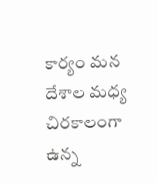కార్యం మన దేశాల మధ్య చిరకాలంగా ఉన్న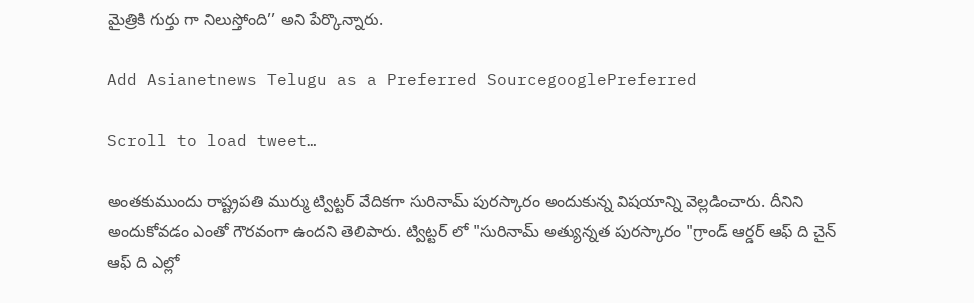మైత్రికి గుర్తు గా నిలుస్తోంది’’ అని పేర్కొన్నారు.

Add Asianetnews Telugu as a Preferred SourcegooglePreferred

Scroll to load tweet…

అంత‌కుముందు రాష్ట్రప‌తి ముర్ము ట్విట్ట‌ర్ వేదిక‌గా సురినామ్ పుర‌స్కారం అందుకున్న విష‌యాన్ని వెల్ల‌డించారు. దీనిని అందుకోవ‌డం ఎంతో గౌర‌వంగా ఉంద‌ని తెలిపారు. ట్విట్ట‌ర్ లో "సురినామ్ అత్యున్నత పురస్కారం "గ్రాండ్ ఆర్డర్ ఆఫ్ ది చైన్ ఆఫ్ ది ఎల్లో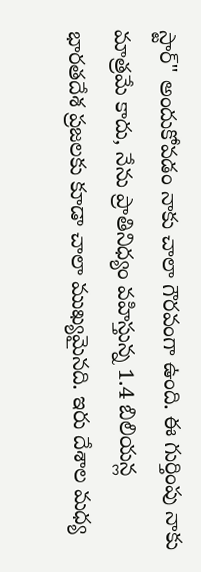స్టార్" అందుకోవడం నాకు చాలా గౌరవంగా ఉంది. ఈ గుర్తింపు నాకు మాత్రమే కాదు, నేను ప్రాతినిధ్యం వహిస్తున్న 1.4 బిలియన్ల భారతదేశ ప్రజలకు కూడా చాలా ముఖ్యమైనది. ఇరు దేశాల మధ్య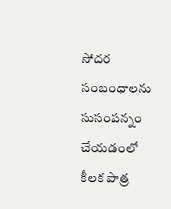సోదర సంబంధాలను సుసంపన్నం చేయడంలో కీలక పాత్ర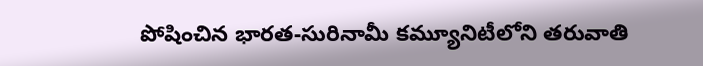పోషించిన భారత-సురినామీ కమ్యూనిటీలోని తరువాతి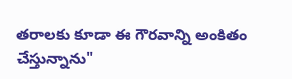తరాలకు కూడా ఈ గౌరవాన్ని అంకితం చేస్తున్నాను"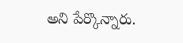అని పేర్కొన్నారు.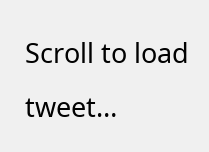Scroll to load tweet…